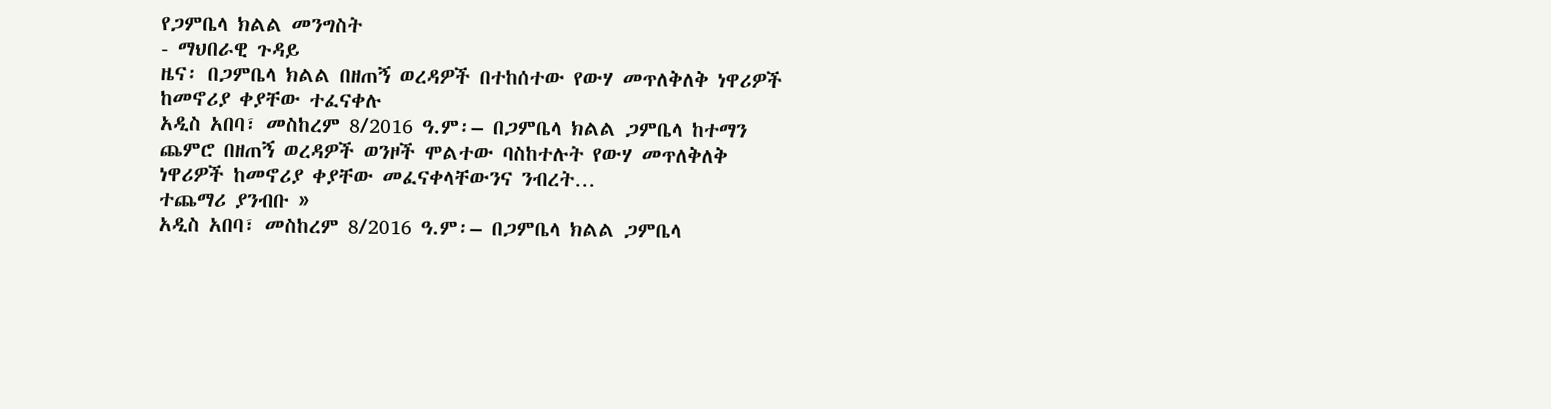የጋምቤላ ክልል መንግስት
- ማህበራዊ ጉዳይ
ዜና፡ በጋምቤላ ክልል በዘጠኝ ወረዳዎች በተከሰተው የውሃ መጥለቅለቅ ነዋሪዎች ከመኖሪያ ቀያቸው ተፈናቀሉ
አዲስ አበባ፣ መስከረም 8/2016 ዓ.ም፡– በጋምቤላ ክልል ጋምቤላ ከተማን ጨምሮ በዘጠኝ ወረዳዎች ወንዞች ሞልተው ባስከተሉት የውሃ መጥለቅለቅ ነዋሪዎች ከመኖሪያ ቀያቸው መፈናቀላቸውንና ንብረት…
ተጨማሪ ያንብቡ »
አዲስ አበባ፣ መስከረም 8/2016 ዓ.ም፡– በጋምቤላ ክልል ጋምቤላ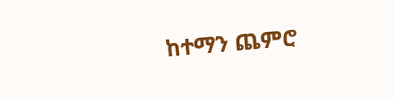ከተማን ጨምሮ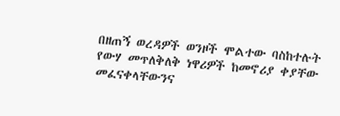በዘጠኝ ወረዳዎች ወንዞች ሞልተው ባስከተሉት የውሃ መጥለቅለቅ ነዋሪዎች ከመኖሪያ ቀያቸው መፈናቀላቸውንና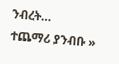ንብረት…
ተጨማሪ ያንብቡ »